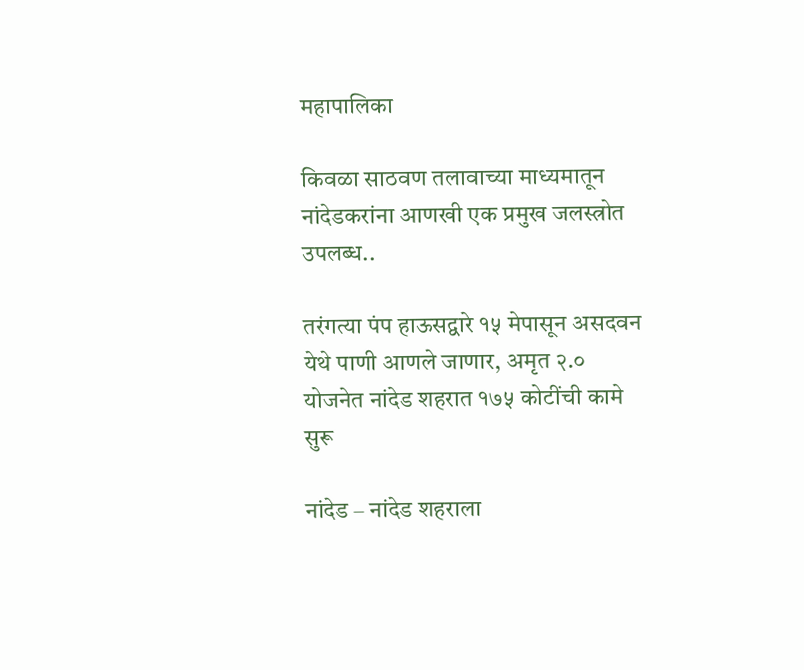महापालिका

किवळा साठवण तलावाच्या माध्यमातून नांदेडकरांना आणखी एक प्रमुख जलस्त्रोत उपलब्ध..

तरंगत्या पंप हाऊसद्वारे १५ मेपासून असदवन येथे पाणी आणले जाणार, अमृत २.० योजनेत नांदेड शहरात १७५ कोटींची कामे सुरू

नांदेड – नांदेड शहराला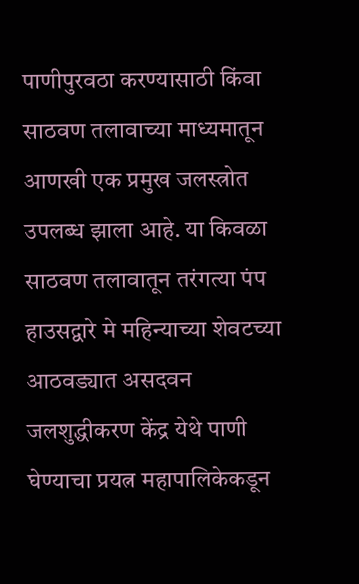पाणीपुरवठा करण्यासाठी किंवा साठवण तलावाच्या माध्यमातून आणखी एक प्रमुख जलस्त्रोत उपलब्ध झाला आहे. या किवळा साठवण तलावातून तरंगत्या पंप हाउसद्वारे मे महिन्याच्या शेवटच्या आठवड्यात असदवन जलशुद्धीकरण केंद्र येथे पाणी घेण्याचा प्रयत्न महापालिकेकडून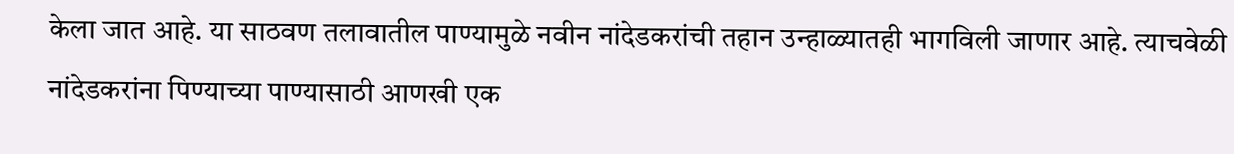केला जात आहे. या साठवण तलावातील पाण्यामुळे नवीन नांदेडकरांची तहान उन्हाळ्यातही भागविली जाणार आहे. त्याचवेळी नांदेडकरांना पिण्याच्या पाण्यासाठी आणखी एक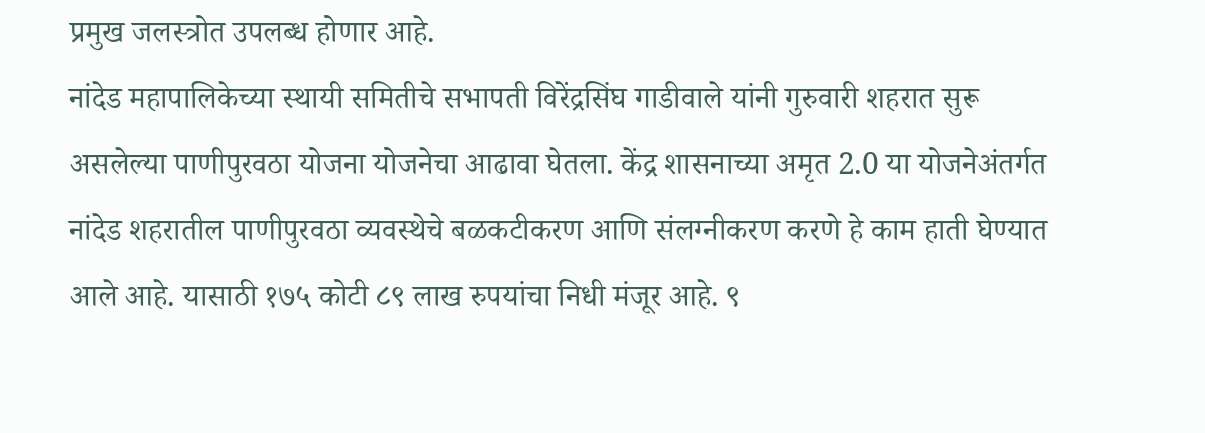प्रमुख जलस्त्रोत उपलब्ध होणार आहे.
नांदेड महापालिकेच्या स्थायी समितीचे सभापती विरेंद्रसिंघ गाडीवाले यांनी गुरुवारी शहरात सुरू असलेल्या पाणीपुरवठा योजना योजनेचा आढावा घेतला. केंद्र शासनाच्या अमृत 2.0 या योजनेअंतर्गत नांदेड शहरातील पाणीपुरवठा व्यवस्थेचे बळकटीकरण आणि संलग्नीकरण करणे हे काम हाती घेण्यात आले आहे. यासाठी १७५ कोटी ८९ लाख रुपयांचा निधी मंजूर आहे. ९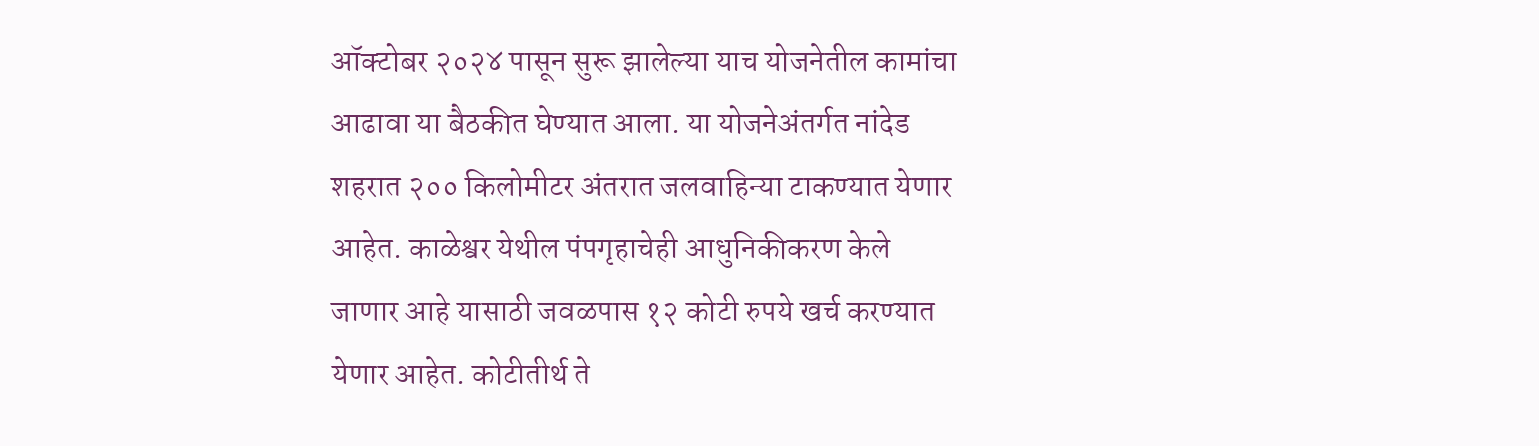ऑक्टोबर २०२४ पासून सुरू झालेल्या याच योजनेतील कामांचा आढावा या बैठकीत घेण्यात आला. या योजनेअंतर्गत नांदेड शहरात २०० किलोमीटर अंतरात जलवाहिन्या टाकण्यात येणार आहेत. काळेश्वर येथील पंपगृहाचेही आधुनिकीकरण केले जाणार आहे यासाठी जवळपास १२ कोटी रुपये खर्च करण्यात येणार आहेत. कोटीतीर्थ ते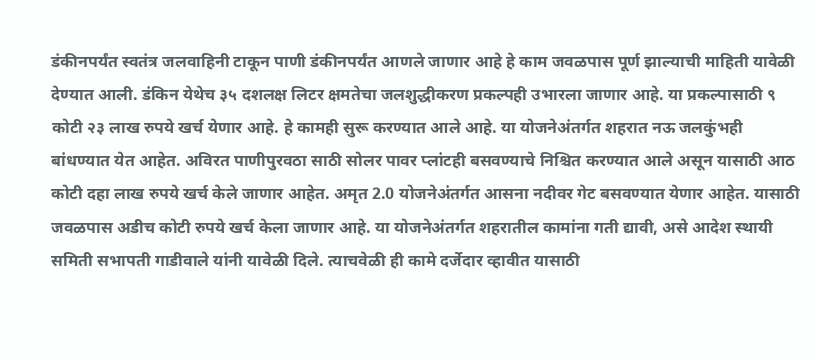डंकीनपर्यंत स्वतंत्र जलवाहिनी टाकून पाणी डंकीनपर्यंत आणले जाणार आहे हे काम जवळपास पूर्ण झाल्याची माहिती यावेळी देण्यात आली. डंकिन येथेच ३५ दशलक्ष लिटर क्षमतेचा जलशुद्धीकरण प्रकल्पही उभारला जाणार आहे. या प्रकल्पासाठी ९ कोटी २३ लाख रुपये खर्च येणार आहे. हे कामही सुरू करण्यात आले आहे. या योजनेअंतर्गत शहरात नऊ जलकुंभही बांधण्यात येत आहेत. अविरत पाणीपुरवठा साठी सोलर पावर प्लांटही बसवण्याचे निश्चित करण्यात आले असून यासाठी आठ कोटी दहा लाख रुपये खर्च केले जाणार आहेत. अमृत 2.0 योजनेअंतर्गत आसना नदीवर गेट बसवण्यात येणार आहेत. यासाठी जवळपास अडीच कोटी रुपये खर्च केला जाणार आहे. या योजनेअंतर्गत शहरातील कामांना गती द्यावी, असे आदेश स्थायी समिती सभापती गाडीवाले यांनी यावेळी दिले. त्याचवेळी ही कामे दर्जेदार व्हावीत यासाठी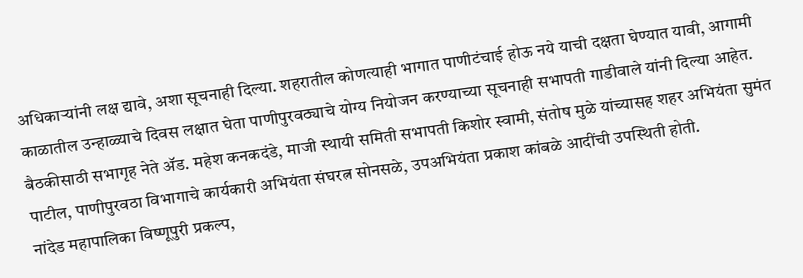अधिकाऱ्यांनी लक्ष द्यावे, अशा सूचनाही दिल्या. शहरातील कोणत्याही भागात पाणीटंचाई होऊ नये याची दक्षता घेण्यात यावी, आगामी काळातील उन्हाळ्याचे दिवस लक्षात घेता पाणीपुरवठ्याचे योग्य नियोजन करण्याच्या सूचनाही सभापती गाडीवाले यांनी दिल्या आहेत. बैठकीसाठी सभागृह नेते ॲड. महेश कनकदंडे, माजी स्थायी समिती सभापती किशोर स्वामी, संतोष मुळे यांच्यासह शहर अभियंता सुमंत पाटील, पाणीपुरवठा विभागाचे कार्यकारी अभियंता संघरत्न सोनसळे, उपअभियंता प्रकाश कांबळे आदींची उपस्थिती होती.
नांदेड महापालिका विष्णूपुरी प्रकल्प,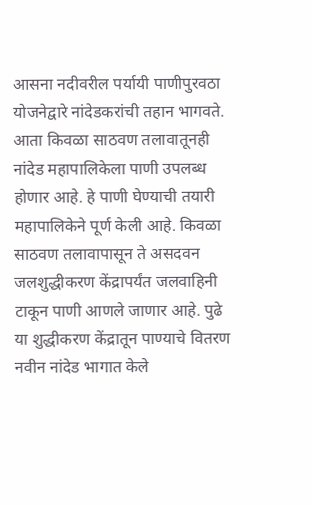आसना नदीवरील पर्यायी पाणीपुरवठा योजनेद्वारे नांदेडकरांची तहान भागवते. आता किवळा साठवण तलावातूनही नांदेड महापालिकेला पाणी उपलब्ध होणार आहे. हे पाणी घेण्याची तयारी महापालिकेने पूर्ण केली आहे. किवळा साठवण तलावापासून ते असदवन जलशुद्धीकरण केंद्रापर्यंत जलवाहिनी टाकून पाणी आणले जाणार आहे. पुढे या शुद्धीकरण केंद्रातून पाण्याचे वितरण नवीन नांदेड भागात केले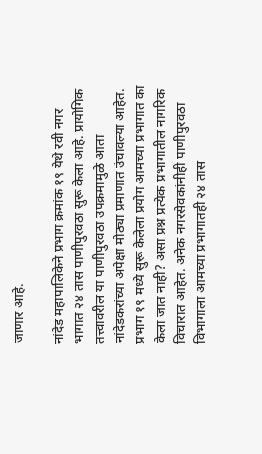जाणार आहे.

नांदेड महापालिकेने प्रभाग क्रमांक १९ येथे रवी नगर भागात २४ तास पाणीपुरवठा सुरू केला आहे. प्रायोगिक तत्त्वावरील या पाणीपुरवठा उपक्रमामुळे आता नांदेडकरांच्या अपेक्षा मोठ्या प्रमाणात उंचावल्या आहेत. प्रभाग १९ मध्ये सुरू केलेला प्रयोग आमच्या प्रभागात का केला जात नाही? असा प्रश्न प्रत्येक प्रभागातील नागरिक विचारात आहेत. अनेक नगरसेवकांनीही पाणीपुरवठा विभागाला आमच्या प्रभागातही २४ तास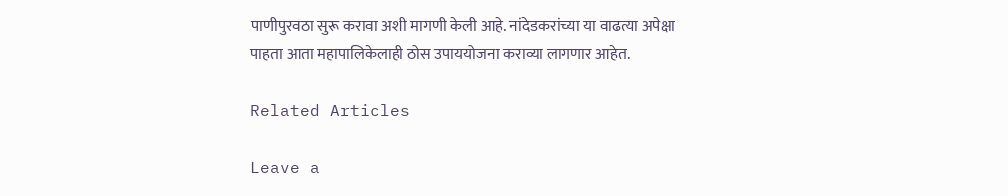पाणीपुरवठा सुरू करावा अशी मागणी केली आहे. नांदेडकरांच्या या वाढत्या अपेक्षा पाहता आता महापालिकेलाही ठोस उपाययोजना कराव्या लागणार आहेत.

Related Articles

Leave a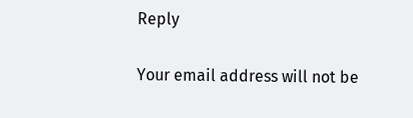Reply

Your email address will not be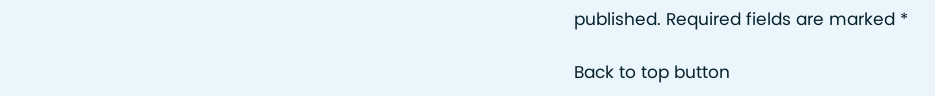published. Required fields are marked *

Back to top button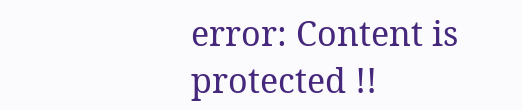error: Content is protected !!